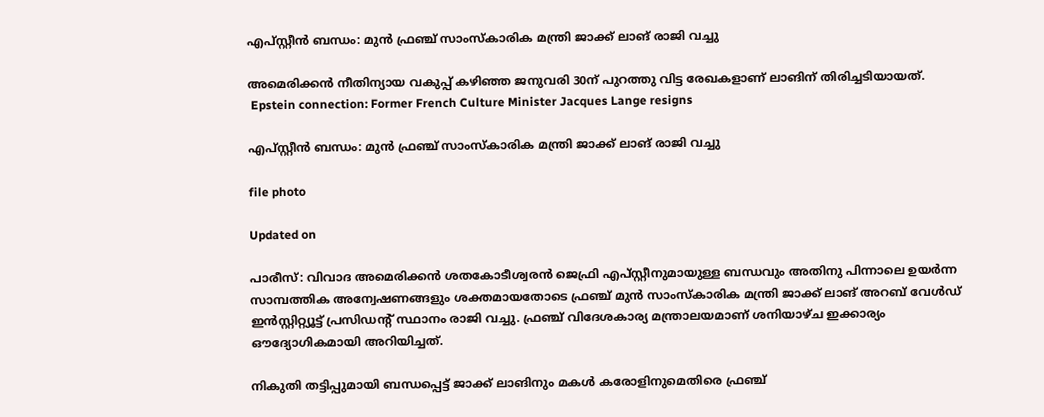എപ്സ്റ്റീൻ ബന്ധം: മുൻ ഫ്രഞ്ച് സാംസ്കാരിക മന്ത്രി ജാക്ക് ലാങ് രാജി വച്ചു

അമെരിക്കൻ നീതിന്യായ വകുപ്പ് കഴിഞ്ഞ ജനുവരി 30ന് പുറത്തു വിട്ട രേഖകളാണ് ലാങിന് തിരിച്ചടിയായത്.
 Epstein connection: Former French Culture Minister Jacques Lange resigns

എപ്സ്റ്റീൻ ബന്ധം: മുൻ ഫ്രഞ്ച് സാംസ്കാരിക മന്ത്രി ജാക്ക് ലാങ് രാജി വച്ചു

file photo

Updated on

പാരീസ്: വിവാദ അമെരിക്കൻ ശതകോടീശ്വരൻ ജെഫ്രി എപ്സ്റ്റീനുമായുള്ള ബന്ധവും അതിനു പിന്നാലെ ഉയർന്ന സാമ്പത്തിക അന്വേഷണങ്ങളും ശക്തമായതോടെ ഫ്രഞ്ച് മുൻ സാംസ്കാരിക മന്ത്രി ജാക്ക് ലാങ് അറബ് വേൾഡ് ഇൻസ്റ്റിറ്റ്യൂട്ട് പ്രസിഡന്‍റ് സ്ഥാനം രാജി വച്ചു. ഫ്രഞ്ച് വിദേശകാര്യ മന്ത്രാലയമാണ് ശനിയാഴ്ച ഇക്കാര്യം ഔദ്യോഗികമായി അറിയിച്ചത്.

നികുതി തട്ടിപ്പുമായി ബന്ധപ്പെട്ട് ജാക്ക് ലാങിനും മകൾ കരോളിനുമെതിരെ ഫ്രഞ്ച്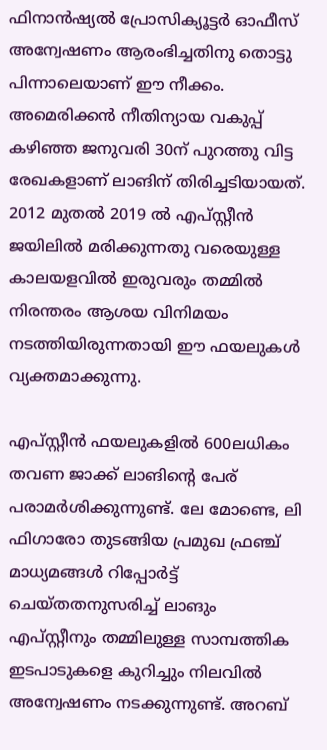ഫിനാൻഷ്യൽ പ്രോസിക്യൂട്ടർ ഓഫീസ് അന്വേഷണം ആരംഭിച്ചതിനു തൊട്ടു പിന്നാലെയാണ് ഈ നീക്കം. അമെരിക്കൻ നീതിന്യായ വകുപ്പ് കഴിഞ്ഞ ജനുവരി 30ന് പുറത്തു വിട്ട രേഖകളാണ് ലാങിന് തിരിച്ചടിയായത്. 2012 മുതൽ 2019 ൽ എപ്സ്റ്റീൻ ജയിലിൽ മരിക്കുന്നതു വരെയുള്ള കാലയളവിൽ ഇരുവരും തമ്മിൽ നിരന്തരം ആശയ വിനിമയം നടത്തിയിരുന്നതായി ഈ ഫയലുകൾ വ്യക്തമാക്കുന്നു.

എപ്സ്റ്റീൻ ഫയലുകളിൽ 600ലധികം തവണ ജാക്ക് ലാങിന്‍റെ പേര് പരാമർശിക്കുന്നുണ്ട്. ലേ മോണ്ടെ, ലി ഫിഗാരോ തുടങ്ങിയ പ്രമുഖ ഫ്രഞ്ച് മാധ്യമങ്ങൾ റിപ്പോർട്ട് ചെയ്തതനുസരിച്ച് ലാങും എപ്സ്റ്റീനും തമ്മിലുള്ള സാമ്പത്തിക ഇടപാടുകളെ കുറിച്ചും നിലവിൽ അന്വേഷണം നടക്കുന്നുണ്ട്. അറബ്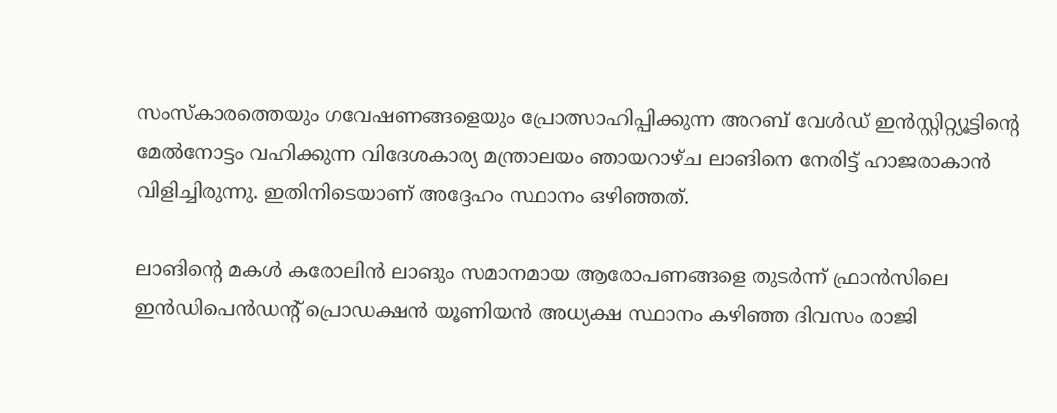സംസ്കാരത്തെയും ഗവേഷണങ്ങളെയും പ്രോത്സാഹിപ്പിക്കുന്ന അറബ് വേൾഡ് ഇൻസ്റ്റിറ്റ്യൂട്ടിന്‍റെ മേൽനോട്ടം വഹിക്കുന്ന വിദേശകാര്യ മന്ത്രാലയം ഞായറാഴ്ച ലാങിനെ നേരിട്ട് ഹാജരാകാൻ വിളിച്ചിരുന്നു. ഇതിനിടെയാണ് അദ്ദേഹം സ്ഥാനം ഒഴിഞ്ഞത്.

ലാങിന്‍റെ മകൾ കരോലിൻ ലാങും സമാനമായ ആരോപണങ്ങളെ തുടർന്ന് ഫ്രാൻസിലെ ഇൻഡിപെൻഡന്‍റ് പ്രൊഡക്ഷൻ യൂണിയൻ അധ്യക്ഷ സ്ഥാനം കഴിഞ്ഞ ദിവസം രാജി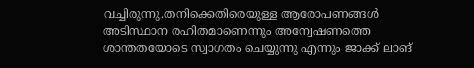വച്ചിരുന്നു.തനിക്കെതിരെയുള്ള ആരോപണങ്ങൾ അടിസ്ഥാന രഹിതമാണെന്നും അന്വേഷണത്തെ ശാന്തതയോടെ സ്വാഗതം ചെയ്യുന്നു എന്നും ജാക്ക് ലാങ്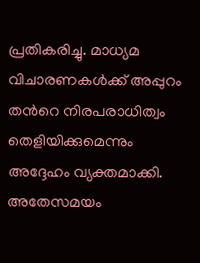പ്രതികരിച്ചു. മാധ്യമ വിചാരണകൾക്ക് അപ്പുറം തന്‍റെ നിരപരാധിത്വം തെളിയിക്കുമെന്നും അദ്ദേഹം വ്യക്തമാക്കി. അതേസമയം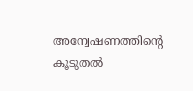അന്വേഷണത്തിന്‍റെ കൂടുതൽ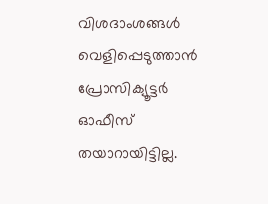വിശദാംശങ്ങൾ വെളിപ്പെടുത്താൻ പ്രോസിക്യൂട്ടർ ഓഫീസ് തയാറായിട്ടില്ല.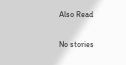Also Read

No stories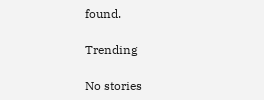found.

Trending

No stories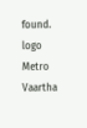found.
logo
Metro Vaartha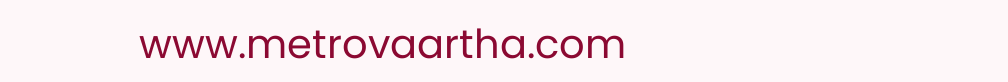www.metrovaartha.com